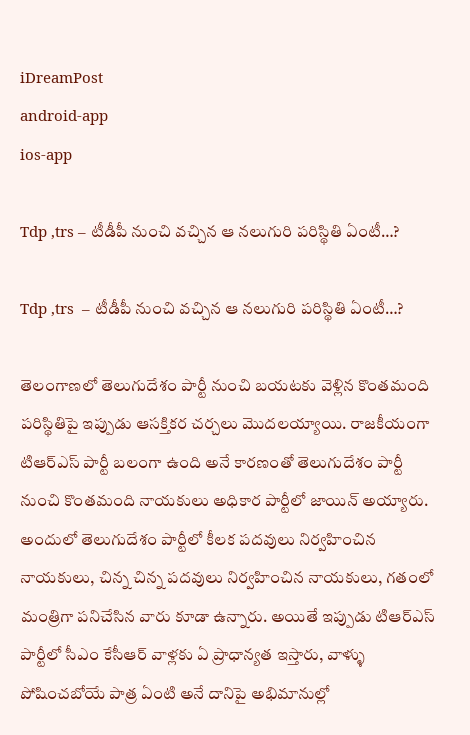iDreamPost
android-app
ios-app

Tdp ,trs – టీడీపీ నుంచి వచ్చిన ఆ నలుగురి పరిస్థితి ఏంటీ…?

Tdp ,trs  – టీడీపీ నుంచి వచ్చిన ఆ నలుగురి పరిస్థితి ఏంటీ…?

తెలంగాణలో తెలుగుదేశం పార్టీ నుంచి బయటకు వెళ్లిన కొంతమంది పరిస్థితిపై ఇప్పుడు ఆసక్తికర చర్చలు మొదలయ్యాయి. రాజకీయంగా టిఆర్ఎస్ పార్టీ బలంగా ఉంది అనే కారణంతో తెలుగుదేశం పార్టీ నుంచి కొంతమంది నాయకులు అధికార పార్టీలో జాయిన్ అయ్యారు. అందులో తెలుగుదేశం పార్టీలో కీలక పదవులు నిర్వహించిన నాయకులు, చిన్న చిన్న పదవులు నిర్వహించిన నాయకులు, గతంలో మంత్రిగా పనిచేసిన వారు కూడా ఉన్నారు. అయితే ఇప్పుడు టిఆర్ఎస్ పార్టీలో సీఎం కేసీఆర్ వాళ్లకు ఏ ప్రాధాన్యత ఇస్తారు, వాళ్ళు పోషించబోయే పాత్ర ఏంటి అనే దానిపై అభిమానుల్లో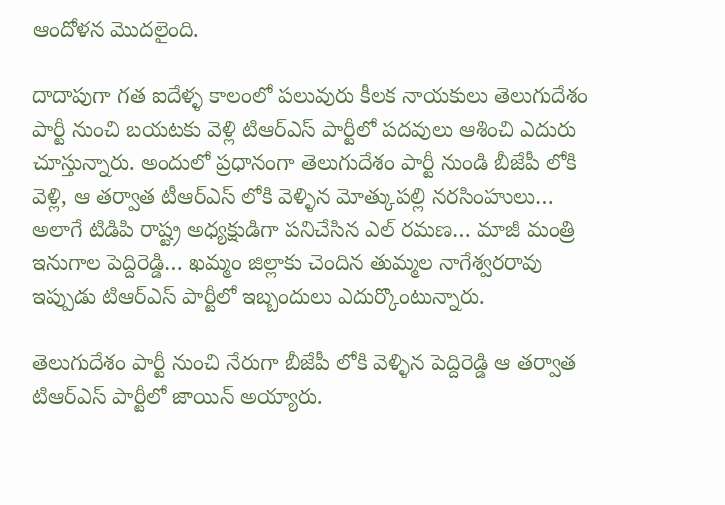ఆందోళన మొదలైంది.

దాదాపుగా గత ఐదేళ్ళ కాలంలో పలువురు కీలక నాయకులు తెలుగుదేశం పార్టీ నుంచి బయటకు వెళ్లి టిఆర్ఎస్ పార్టీలో పదవులు ఆశించి ఎదురు చూస్తున్నారు. అందులో ప్రధానంగా తెలుగుదేశం పార్టీ నుండి బీజేపీ లోకి వెళ్లి, ఆ తర్వాత టీఆర్ఎస్ లోకి వెళ్ళిన మోత్కుపల్లి నరసింహులు… అలాగే టిడిపి రాష్ట్ర అధ్యక్షుడిగా పనిచేసిన ఎల్ రమణ… మాజీ మంత్రి ఇనుగాల పెద్దిరెడ్డి… ఖమ్మం జిల్లాకు చెందిన తుమ్మల నాగేశ్వరరావు ఇప్పుడు టిఆర్ఎస్ పార్టీలో ఇబ్బందులు ఎదుర్కొంటున్నారు.

తెలుగుదేశం పార్టీ నుంచి నేరుగా బీజేపీ లోకి వెళ్ళిన పెద్దిరెడ్డి ఆ తర్వాత టిఆర్ఎస్ పార్టీలో జాయిన్ అయ్యారు.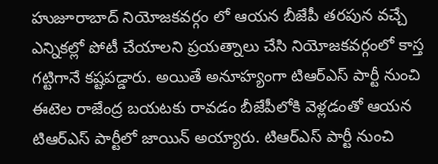హుజూరాబాద్ నియోజకవర్గం లో ఆయన బీజేపీ తరపున వచ్చే ఎన్నికల్లో పోటీ చేయాలని ప్రయత్నాలు చేసి నియోజకవర్గంలో కాస్త గట్టిగానే కష్టపడ్డారు. అయితే అనూహ్యంగా టిఆర్ఎస్ పార్టీ నుంచి ఈటెల రాజేంద్ర బయటకు రావడం బీజేపీలోకి వెళ్లడంతో ఆయన టిఆర్ఎస్ పార్టీలో జాయిన్ అయ్యారు. టిఆర్ఎస్ పార్టీ నుంచి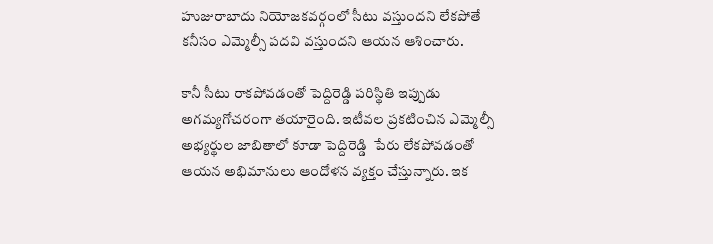హుజురాబాదు నియోజకవర్గంలో సీటు వస్తుందని లేకపోతే కనీసం ఎమ్మెల్సీ పదవి వస్తుందని ఆయన ఆశించారు.

కానీ సీటు రాకపోవడంతో పెద్దిరెడ్డి పరిస్థితి ఇప్పుడు అగమ్యగోచరంగా తయారైంది. ఇటీవల ప్రకటించిన ఎమ్మెల్సీ అభ్యర్థుల జాబితాలో కూడా పెద్దిరెడ్డి  పేరు లేకపోవడంతో ఆయన అభిమానులు ఆందోళన వ్యక్తం చేస్తున్నారు. ఇక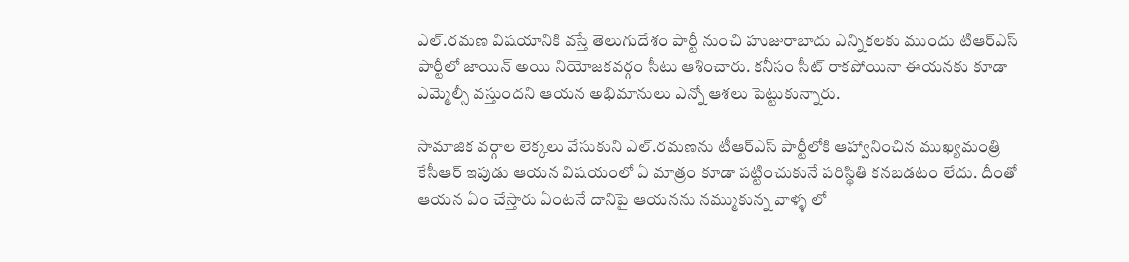ఎల్.రమణ విషయానికి వస్తే తెలుగుదేశం పార్టీ నుంచి హుజురాబాదు ఎన్నికలకు ముందు టిఆర్ఎస్ పార్టీలో జాయిన్ అయి నియోజకవర్గం సీటు ఆశించారు. కనీసం సీట్ రాకపోయినా ఈయనకు కూడా ఎమ్మెల్సీ వస్తుందని ఆయన అభిమానులు ఎన్నో ఆశలు పెట్టుకున్నారు.

సామాజిక వర్గాల లెక్కలు వేసుకుని ఎల్.రమణను టీఆర్ఎస్ పార్టీలోకి ఆహ్వానించిన ముఖ్యమంత్రి కేసీఆర్ ఇపుడు ఆయన విషయంలో ఏ మాత్రం కూడా పట్టించుకునే పరిస్థితి కనబడటం లేదు. దీంతో ఆయన ఏం చేస్తారు ఏంటనే దానిపై ఆయనను నమ్ముకున్న వాళ్ళ లో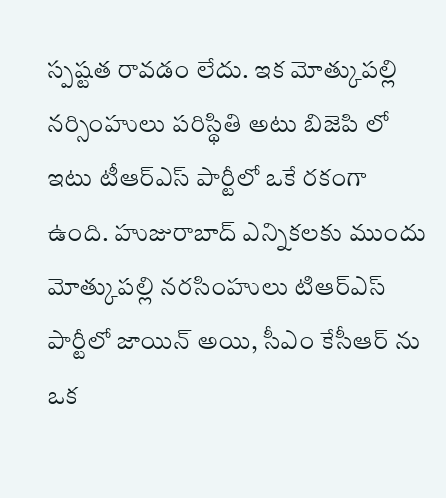స్పష్టత రావడం లేదు. ఇక మోత్కుపల్లి నర్సింహులు పరిస్థితి అటు బిజెపి లో ఇటు టీఆర్ఎస్ పార్టీలో ఒకే రకంగా ఉంది. హుజురాబాద్ ఎన్నికలకు ముందు మోత్కుపల్లి నరసింహులు టిఆర్ఎస్ పార్టీలో జాయిన్ అయి, సీఎం కేసీఆర్ ను ఒక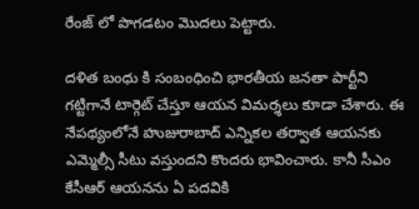రేంజ్ లో పొగడటం మొదలు పెట్టారు.

దళిత బంధు కి సంబంధించి భారతీయ జనతా పార్టీని గట్టిగానే టార్గెట్ చేస్తూ ఆయన విమర్శలు కూడా చేశారు. ఈ నేపథ్యంలోనే హుజురాబాద్ ఎన్నికల తర్వాత ఆయనకు ఎమ్మెల్సీ సీటు వస్తుందని కొందరు భావించారు. కానీ సీఎం కేసీఆర్ ఆయనను ఏ పదవికి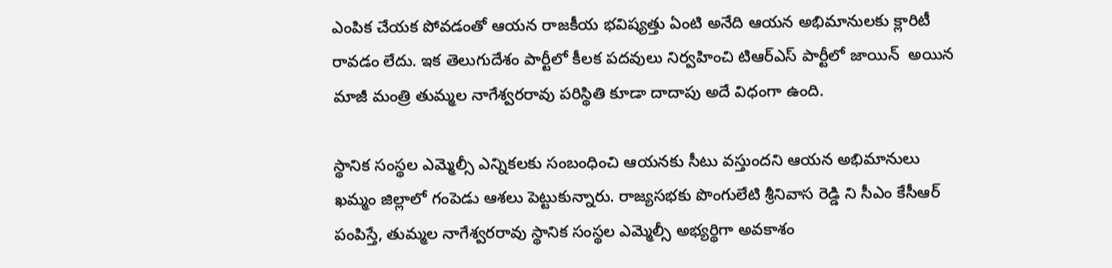ఎంపిక చేయక పోవడంతో ఆయన రాజకీయ భవిష్యత్తు ఏంటి అనేది ఆయన అభిమానులకు క్లారిటీ రావడం లేదు. ఇక తెలుగుదేశం పార్టీలో కీలక పదవులు నిర్వహించి టిఆర్ఎస్ పార్టీలో జాయిన్  అయిన మాజీ మంత్రి తుమ్మల నాగేశ్వరరావు పరిస్థితి కూడా దాదాపు అదే విధంగా ఉంది.

స్థానిక సంస్థల ఎమ్మెల్సీ ఎన్నికలకు సంబంధించి ఆయనకు సీటు వస్తుందని ఆయన అభిమానులు ఖమ్మం జిల్లాలో గంపెడు ఆశలు పెట్టుకున్నారు. రాజ్యసభకు పొంగులేటి శ్రీనివాస రెడ్డి ని సీఎం కేసీఆర్ పంపిస్తే, తుమ్మల నాగేశ్వరరావు స్థానిక సంస్థల ఎమ్మెల్సీ అభ్యర్థిగా అవకాశం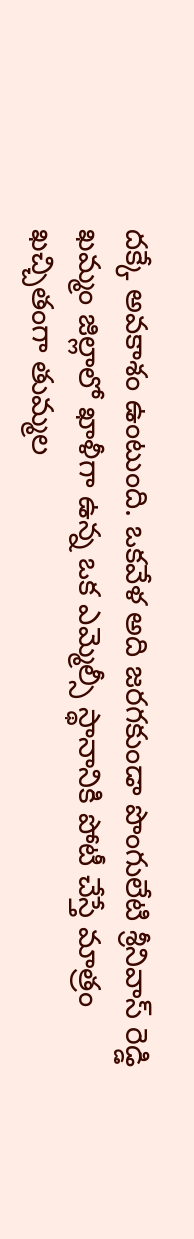దక్కే అవకాశం ఉంటుంది. ఒకవేళ అది జరగకుండా పొంగులేటి శ్రీనివాస్ రెడ్డి ఖమ్మం జిల్లాలో ఖాళీగా ఉన్న ఒక ఎమ్మెల్సీ స్థానానికి పోటీ చేస్తే మాత్రం ఖచ్చితంగా తుమ్మల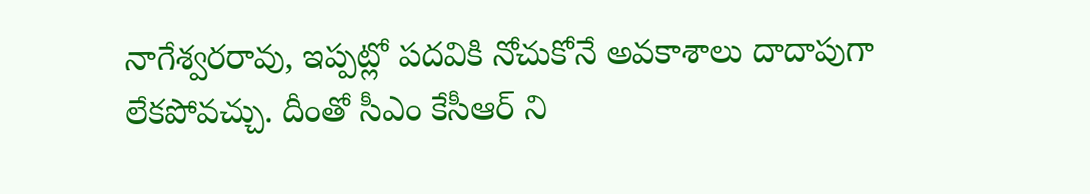నాగేశ్వరరావు, ఇప్పట్లో పదవికి నోచుకోనే అవకాశాలు దాదాపుగా లేకపోవచ్చు. దీంతో సీఎం కేసీఆర్ ని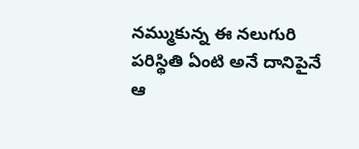నమ్ముకున్న ఈ నలుగురి పరిస్థితి ఏంటి అనే దానిపైనే ఆ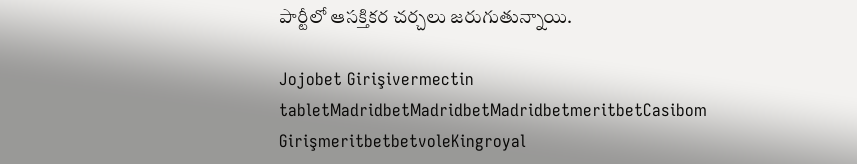పార్టీలో ఆసక్తికర చర్చలు జరుగుతున్నాయి.

Jojobet Girişivermectin tabletMadridbetMadridbetMadridbetmeritbetCasibom GirişmeritbetbetvoleKingroyal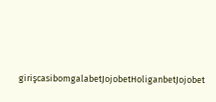girişcasibomgalabetJojobetHoliganbetJojobet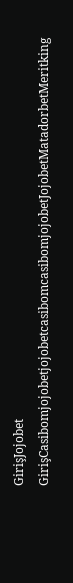GirişJojobet GirişCasibomjojobetjojobetcasibomcasibomjojobetJojobetMatadorbetMeritking